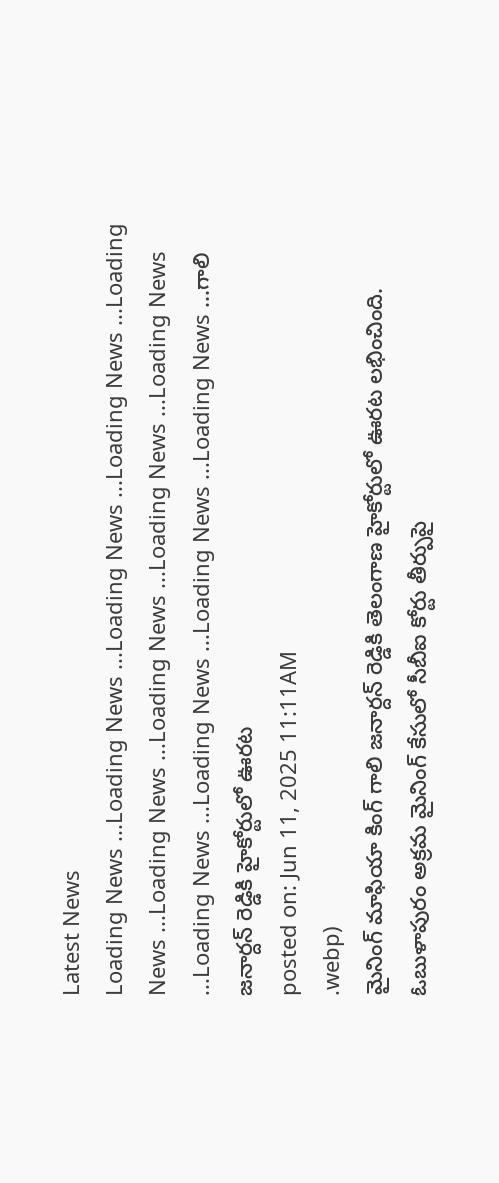Latest News
Loading News ...Loading News ...Loading News ...Loading News ...Loading News ...Loading News ...Loading News ...Loading News ...Loading News ...Loading News ...Loading News ...Loading News ...Loading News ...గాలి జనార్దన్ రెడ్డికి హైకోర్టులో ఊరట
posted on: Jun 11, 2025 11:11AM
.webp)
మైనింగ్ మాఫియా కింగ్ గాలి జనార్దన్ రెడ్డికి తెలంగాణ హైకోర్టులో ఊరట లభించింది. ఓబుళాపురం అక్రమ మైనింగ్ కేసులో సీబీఐ కోర్టు తీర్పుపై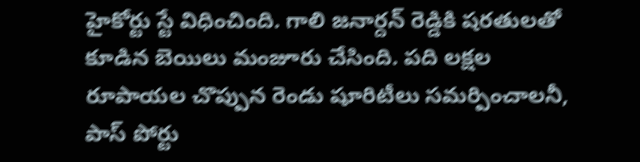హైకోర్టు స్టే విధించింది. గాలి జనార్దన్ రెడ్డికి షరతులతో కూడిన బెయిలు మంజూరు చేసింది. పది లక్షల రూపాయల చొప్పున రెండు షూరిటీలు సమర్పించాలనీ, పాస్ పోర్టు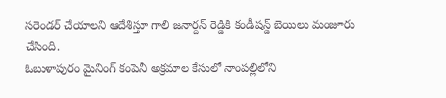సరెండర్ చేయాలని ఆదేశిస్తూ గాలి జనార్దన్ రెడ్డికి కండీషన్డ్ బెయిలు మంజూరు చేసింది.
ఓబుళాపురం మైనింగ్ కంపెనీ అక్రమాల కేసులో నాంపల్లిలోని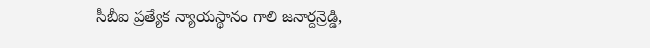సీబీఐ ప్రత్యేక న్యాయస్థానం గాలి జనార్దన్రెడ్డి,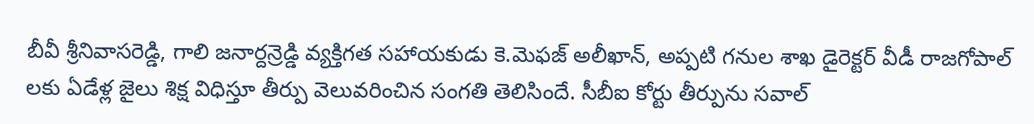బీవీ శ్రీనివాసరెడ్డి, గాలి జనార్దన్రెడ్డి వ్యక్తిగత సహాయకుడు కె.మెఫజ్ అలీఖాన్, అప్పటి గనుల శాఖ డైరెక్టర్ వీడీ రాజగోపాల్ లకు ఏడేళ్ల జైలు శిక్ష విధిస్తూ తీర్పు వెలువరించిన సంగతి తెలిసిందే. సీబీఐ కోర్టు తీర్పును సవాల్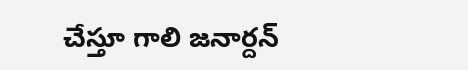చేస్తూ గాలి జనార్దన్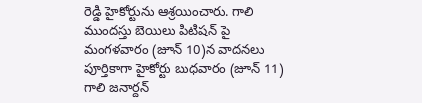రెడ్డి హైకోర్టును ఆశ్రయించారు. గాలి ముందస్తు బెయిలు పిటిషన్ పై మంగళవారం (జూన్ 10)న వాదనలు పూర్తికాగా హైకోర్టు బుధవారం (జూన్ 11) గాలి జనార్దన్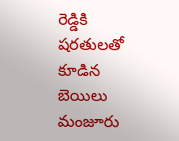రెడ్డికి షరతులతో కూడిన బెయిలు మంజూరు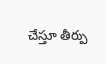చేస్తూ తీర్పు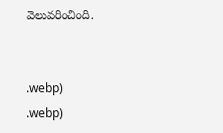వెలువరించింది.


.webp)
.webp)